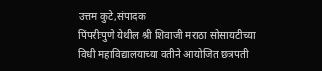उत्तम कुटे,संपादक
पिंपरीःपुणे येथील श्री शिवाजी मराठा सोसायटीच्या विधी महाविद्यालयाच्या वतीने आयोजित छत्रपती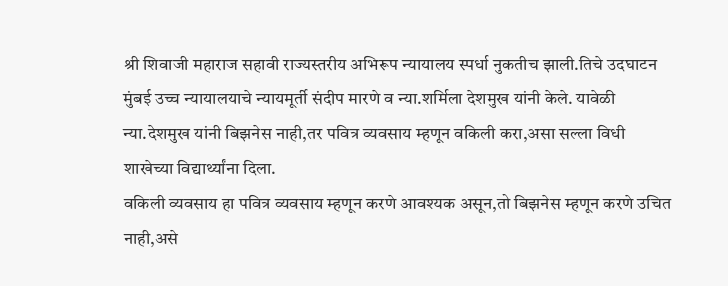श्री शिवाजी महाराज सहावी राज्यस्तरीय अभिरूप न्यायालय स्पर्धा नुकतीच झाली.तिचे उदघाटन मुंबई उच्च न्यायालयाचे न्यायमूर्ती संदीप मारणे व न्या.शर्मिला देशमुख यांनी केले. यावेळी न्या.देशमुख यांनी बिझनेस नाही,तर पवित्र व्यवसाय म्हणून वकिली करा,असा सल्ला विधी शाखेच्या विद्यार्थ्यांना दिला.
वकिली व्यवसाय हा पवित्र व्यवसाय म्हणून करणे आवश्यक असून,तो बिझनेस म्हणून करणे उचित नाही,असे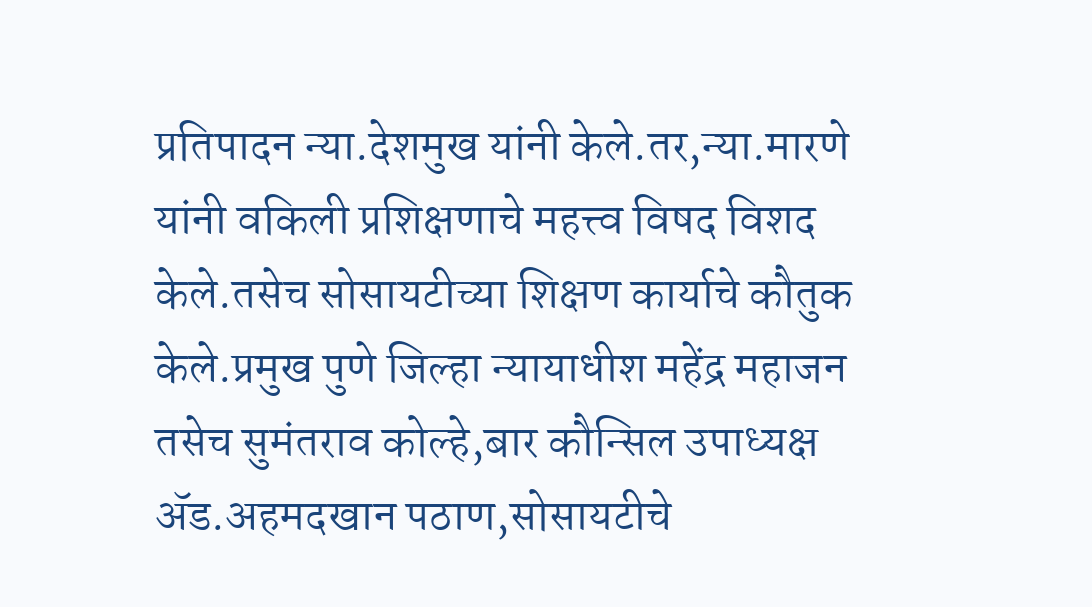प्रतिपादन न्या.देशमुख यांनी केले.तर,न्या.मारणे यांनी वकिली प्रशिक्षणाचे महत्त्व विषद विशद केले.तसेच सोसायटीच्या शिक्षण कार्याचे कौतुक केले.प्रमुख पुणे जिल्हा न्यायाधीश महेंद्र महाजन तसेच सुमंतराव कोल्हे,बार कौन्सिल उपाध्यक्ष ॲड.अहमदखान पठाण,सोसायटीचे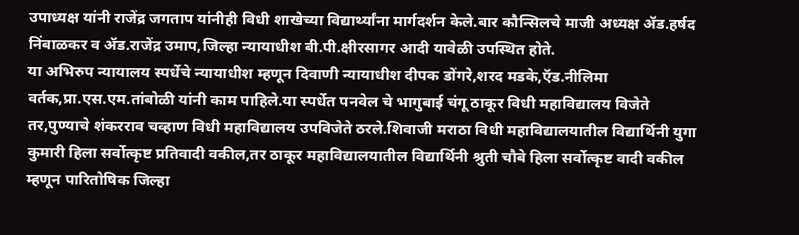उपाध्यक्ष यांनी राजेंद्र जगताप यांनीही विधी शाखेच्या विद्यार्थ्यांना मार्गदर्शन केले.बार कौन्सिलचे माजी अध्यक्ष ॲड.हर्षद निंबाळकर व ॲड.राजेंद्र उमाप,जिल्हा न्यायाधीश बी.पी.क्षीरसागर आदी यावेळी उपस्थित होते.
या अभिरुप न्यायालय स्पर्धेचे न्यायाधीश म्हणून दिवाणी न्यायाधीश दीपक डोंगरे,शरद मडके,ऍड.नीलिमा वर्तक,प्रा.एस.एम.तांबोळी यांनी काम पाहिले.या स्पर्धेत पनवेल चे भागुबाई चंगू ठाकूर विधी महाविद्यालय विजेते तर,पुण्याचे शंकरराव चव्हाण विधी महाविद्यालय उपविजेते ठरले.शिवाजी मराठा विधी महाविद्यालयातील विद्यार्थिनी युगा कुमारी हिला सर्वोत्कृष्ट प्रतिवादी वकील,तर ठाकूर महाविद्यालयातील विद्यार्थिनी श्रुती चौबे हिला सर्वोत्कृष्ट वादी वकील म्हणून पारितोषिक जिल्हा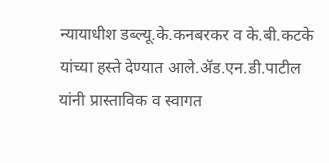न्यायाधीश डब्ल्यू.के.कनबरकर व के.बी.कटके यांच्या हस्ते देण्यात आले.ॲड.एन.डी.पाटील यांनी प्रास्ताविक व स्वागत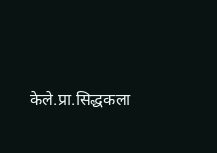केले.प्रा.सिद्धकला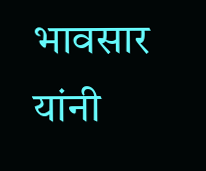भावसार यांनी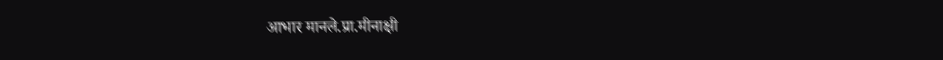आभार मानले.प्रा.मीनाक्षी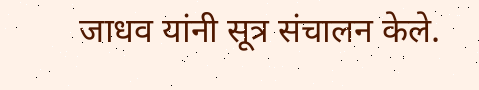जाधव यांनी सूत्र संचालन केले.